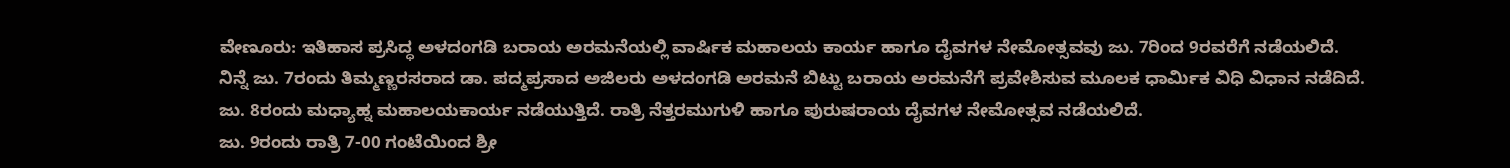ವೇಣೂರು: ಇತಿಹಾಸ ಪ್ರಸಿದ್ಧ ಅಳದಂಗಡಿ ಬರಾಯ ಅರಮನೆಯಲ್ಲಿ ವಾರ್ಷಿಕ ಮಹಾಲಯ ಕಾರ್ಯ ಹಾಗೂ ದೈವಗಳ ನೇಮೋತ್ಸವವು ಜು. 7ರಿಂದ 9ರವರೆಗೆ ನಡೆಯಲಿದೆ.
ನಿನ್ನೆ ಜು. 7ರಂದು ತಿಮ್ಮಣ್ಣರಸರಾದ ಡಾ. ಪದ್ಮಪ್ರಸಾದ ಅಜಿಲರು ಅಳದಂಗಡಿ ಅರಮನೆ ಬಿಟ್ಟು ಬರಾಯ ಅರಮನೆಗೆ ಪ್ರವೇಶಿಸುವ ಮೂಲಕ ಧಾರ್ಮಿಕ ವಿಧಿ ವಿಧಾನ ನಡೆದಿದೆ.
ಜು. 8ರಂದು ಮಧ್ಯಾಹ್ನ ಮಹಾಲಯಕಾರ್ಯ ನಡೆಯುತ್ತಿದೆ. ರಾತ್ರಿ ನೆತ್ತರಮುಗುಳಿ ಹಾಗೂ ಪುರುಷರಾಯ ದೈವಗಳ ನೇಮೋತ್ಸವ ನಡೆಯಲಿದೆ.
ಜು. 9ರಂದು ರಾತ್ರಿ 7-00 ಗಂಟೆಯಿಂದ ಶ್ರೀ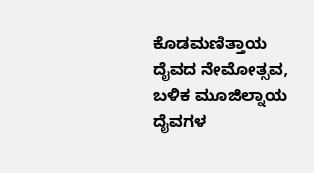ಕೊಡಮಣಿತ್ತಾಯ ದೈವದ ನೇಮೋತ್ಸವ, ಬಳಿಕ ಮೂಜಿಲ್ನಾಯ ದೈವಗಳ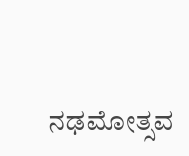ನಢಮೋತ್ಸವ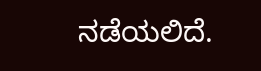ನಡೆಯಲಿದೆ.